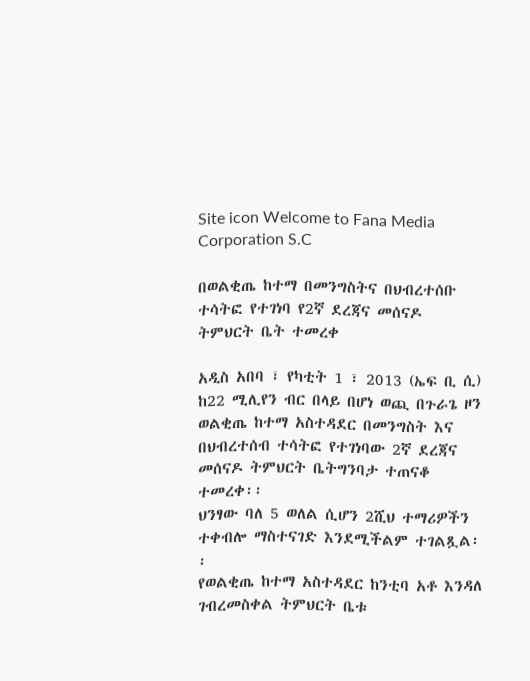Site icon Welcome to Fana Media Corporation S.C

በወልቂጤ ከተማ በመንግስትና በህብረተሰቡ ተሳትፎ የተገነባ የ2ኛ ደረጃና መሰናዶ ትምህርት ቤት ተመረቀ

አዲስ አበባ ፣ የካቲት 1 ፣ 2013 (ኤፍ ቢ ሲ) ከ22 ሚሊየን ብር በላይ በሆነ ወጪ በጉራጌ ዞን ወልቂጤ ከተማ አስተዳደር በመንግስት እና በህብረተሰብ ተሳትፎ የተገነባው 2ኛ ደረጃና መሰናዶ ትምህርት ቤትግንባታ ተጠናቆ ተመረቀ፡፡
ህንፃው ባለ 5 ወለል ሲሆን 2ሺህ ተማሪዎችን ተቀብሎ ማስተናገድ እንደሚችልም ተገልጿል፡፡
የወልቂጤ ከተማ አስተዳደር ከንቲባ አቶ እንዳለ ገብረመስቀል ትምህርት ቤቱ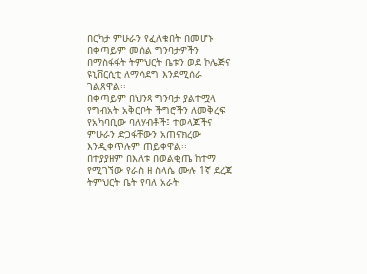በርካታ ምሁራን የፈለቁበት በመሆኑ በቀጣይም መሰል ግንባታዎችን በማስፋፋት ትምህርት ቤቱን ወደ ኮሌጅና ዩኒቨርሲቲ ለማሳደግ እንደሚሰራ ገልጸዋል፡፡
በቀጣይም በህንጻ ግንባታ ያልተሟላ የግብአት አቅርቦት ችግሮችን ለመቅረፍ የአካባቢው ባለሃብቶች፤ ተወላጆችና ምሁራን ድጋፋቸውን አጠናክረው እንዲቀጥሉም ጠይቀዋል፡፡
በተያያዘም በእለቱ በወልቂጤ ከተማ የሚገኘው የራስ ዘ ስላሴ ሙሉ 1ኛ ደረጃ ትምህርት ቤት የባለ አራት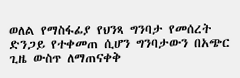ወለል የማስፋፊያ የህንጻ ግንባታ የመሰረት ድንጋይ የተቀመጠ ሲሆን ግንባታውን በአጭር ጊዜ ውስጥ ለማጠናቀቅ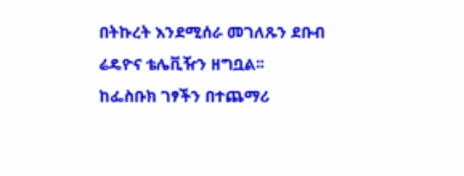በትኩረት እንደሚሰራ መገለጹን ደቡብ ሬዴዮና ቴሌቪዥን ዘግቧል፡፡
ከፌስቡክ ገፃችን በተጨማሪ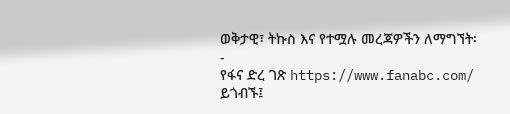ወቅታዊ፣ ትኩስ እና የተሟሉ መረጃዎችን ለማግኘት፡-
የፋና ድረ ገጽ https://www.fanabc.com/ ይጎብኙ፤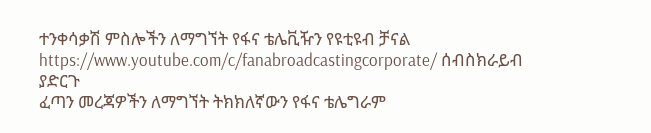ተንቀሳቃሽ ምስሎችን ለማግኘት የፋና ቴሌቪዥን የዩቲዩብ ቻናል https://www.youtube.com/c/fanabroadcastingcorporate/ ሰብስክራይብ ያድርጉ
ፈጣን መረጃዎችን ለማግኘት ትክክለኛውን የፋና ቴሌግራም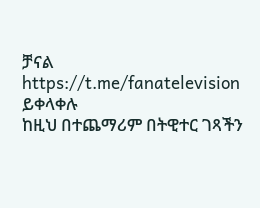ቻናል https://t.me/fanatelevision ይቀላቀሉ
ከዚህ በተጨማሪም በትዊተር ገጻችን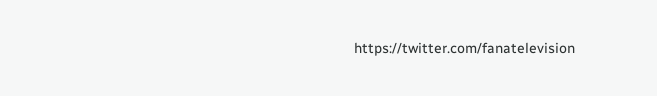https://twitter.com/fanatelevision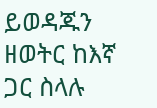ይወዳጁን
ዘወትር ከእኛ ጋር ስላሉ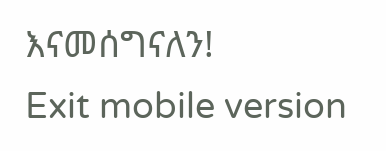እናመሰግናለን!
Exit mobile version